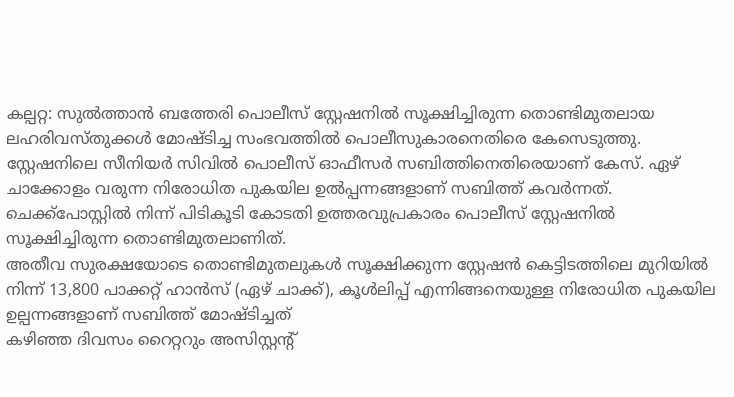കല്പറ്റ: സുൽത്താൻ ബത്തേരി പൊലീസ് സ്റ്റേഷനിൽ സൂക്ഷിച്ചിരുന്ന തൊണ്ടിമുതലായ ലഹരിവസ്തുക്കൾ മോഷ്ടിച്ച സംഭവത്തിൽ പൊലീസുകാരനെതിരെ കേസെടുത്തു. സ്റ്റേഷനിലെ സീനിയർ സിവിൽ പൊലീസ് ഓഫീസർ സബിത്തിനെതിരെയാണ് കേസ്. ഏഴ് ചാക്കോളം വരുന്ന നിരോധിത പുകയില ഉൽപ്പന്നങ്ങളാണ് സബിത്ത് കവർന്നത്. ചെക്ക്പോസ്റ്റിൽ നിന്ന് പിടികൂടി കോടതി ഉത്തരവുപ്രകാരം പൊലീസ് സ്റ്റേഷനിൽ സൂക്ഷിച്ചിരുന്ന തൊണ്ടിമുതലാണിത്.
അതീവ സുരക്ഷയോടെ തൊണ്ടിമുതലുകൾ സൂക്ഷിക്കുന്ന സ്റ്റേഷൻ കെട്ടിടത്തിലെ മുറിയിൽ നിന്ന് 13,800 പാക്കറ്റ് ഹാൻസ് (ഏഴ് ചാക്ക്), കൂൾലിപ്പ് എന്നിങ്ങനെയുള്ള നിരോധിത പുകയില ഉല്പന്നങ്ങളാണ് സബിത്ത് മോഷ്ടിച്ചത്
കഴിഞ്ഞ ദിവസം റൈറ്ററും അസിസ്റ്റന്റ്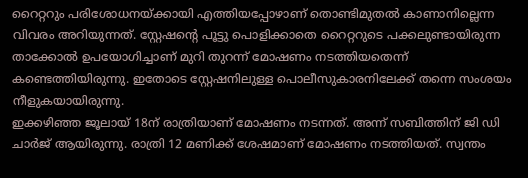റൈറ്ററും പരിശോധനയ്ക്കായി എത്തിയപ്പോഴാണ് തൊണ്ടിമുതൽ കാണാനില്ലെന്ന വിവരം അറിയുന്നത്. സ്റ്റേഷന്റെ പൂട്ടു പൊളിക്കാതെ റൈറ്ററുടെ പക്കലുണ്ടായിരുന്ന താക്കോൽ ഉപയോഗിച്ചാണ് മുറി തുറന്ന് മോഷണം നടത്തിയതെന്ന് കണ്ടെത്തിയിരുന്നു. ഇതോടെ സ്റ്റേഷനിലുള്ള പൊലീസുകാരനിലേക്ക് തന്നെ സംശയം നീളുകയായിരുന്നു.
ഇക്കഴിഞ്ഞ ജൂലായ് 18ന് രാത്രിയാണ് മോഷണം നടന്നത്. അന്ന് സബിത്തിന് ജി ഡി ചാർജ് ആയിരുന്നു. രാത്രി 12 മണിക്ക് ശേഷമാണ് മോഷണം നടത്തിയത്. സ്വന്തം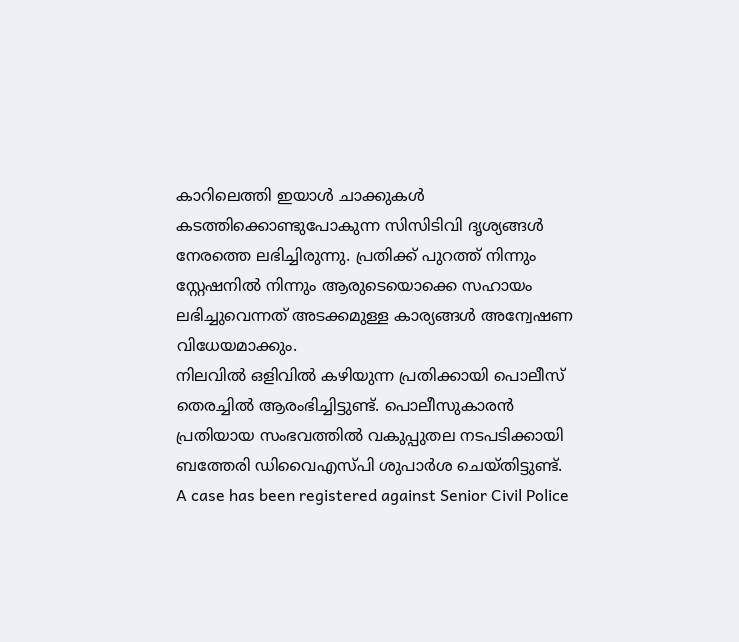കാറിലെത്തി ഇയാൾ ചാക്കുകൾ കടത്തിക്കൊണ്ടുപോകുന്ന സിസിടിവി ദൃശ്യങ്ങൾ നേരത്തെ ലഭിച്ചിരുന്നു. പ്രതിക്ക് പുറത്ത് നിന്നും സ്റ്റേഷനിൽ നിന്നും ആരുടെയൊക്കെ സഹായം ലഭിച്ചുവെന്നത് അടക്കമുള്ള കാര്യങ്ങൾ അന്വേഷണ വിധേയമാക്കും.
നിലവിൽ ഒളിവിൽ കഴിയുന്ന പ്രതിക്കായി പൊലീസ് തെരച്ചിൽ ആരംഭിച്ചിട്ടുണ്ട്. പൊലീസുകാരൻ പ്രതിയായ സംഭവത്തിൽ വകുപ്പുതല നടപടിക്കായി ബത്തേരി ഡിവൈഎസ്പി ശുപാർശ ചെയ്തിട്ടുണ്ട്.
A case has been registered against Senior Civil Police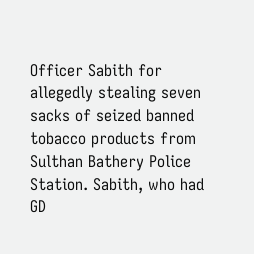Officer Sabith for allegedly stealing seven sacks of seized banned tobacco products from Sulthan Bathery Police Station. Sabith, who had GD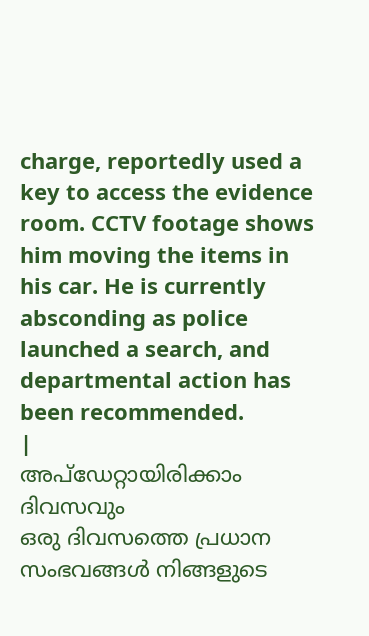charge, reportedly used a key to access the evidence room. CCTV footage shows him moving the items in his car. He is currently absconding as police launched a search, and departmental action has been recommended.
|
അപ്ഡേറ്റായിരിക്കാം ദിവസവും
ഒരു ദിവസത്തെ പ്രധാന സംഭവങ്ങൾ നിങ്ങളുടെ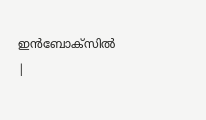ഇൻബോക്സിൽ |